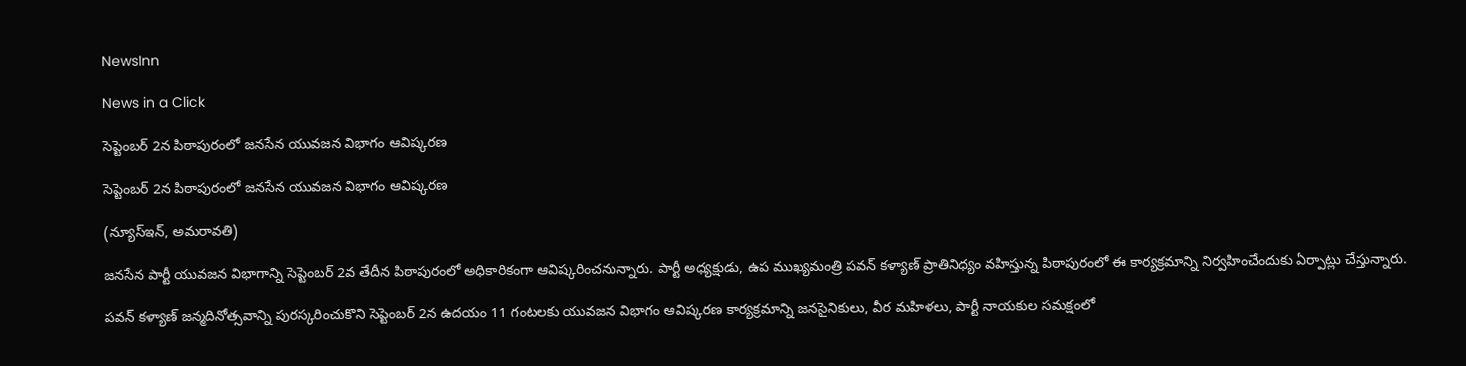NewsInn

News in a Click

సెప్టెంబర్ 2న పిఠాపురంలో జనసేన యువజన విభాగం ఆవిష్కరణ

సెప్టెంబర్ 2న పిఠాపురంలో జనసేన యువజన విభాగం ఆవిష్కరణ

(న్యూస్ఇన్‌, అమ‌రావ‌తి)

జనసేన పార్టీ యువజన విభాగాన్ని సెప్టెంబర్ 2వ తేదీన పిఠాపురంలో అధికారికంగా ఆవిష్కరించనున్నారు. పార్టీ అధ్యక్షుడు, ఉప ముఖ్యమంత్రి పవన్ కళ్యాణ్ ప్రాతినిధ్యం వహిస్తున్న పిఠాపురంలో ఈ కార్యక్రమాన్ని నిర్వహించేందుకు ఏర్పాట్లు చేస్తున్నారు.

పవన్ కళ్యాణ్ జన్మదినోత్సవాన్ని పురస్కరించుకొని సెప్టెంబర్ 2న ఉదయం 11 గంటలకు యువజన విభాగం ఆవిష్కరణ కార్యక్రమాన్ని జనసైనికులు, వీర మహిళలు, పార్టీ నాయకుల సమక్షంలో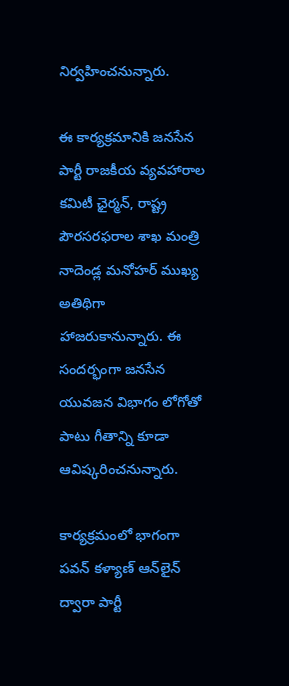నిర్వహించనున్నారు.

ఈ కార్యక్రమానికి జనసేన పార్టీ రాజకీయ వ్యవహారాల కమిటీ ఛైర్మన్, రాష్ట్ర పౌరసరఫరాల శాఖ మంత్రి నాదెండ్ల మనోహర్ ముఖ్య‌ అతిథిగా హాజరుకానున్నారు. ఈ సందర్భంగా జనసేన యువజన విభాగం లోగోతో పాటు గీతాన్ని కూడా ఆవిష్కరించనున్నారు.

కార్యక్రమంలో భాగంగా పవన్ కళ్యాణ్ ఆన్‌లైన్ ద్వారా పార్టీ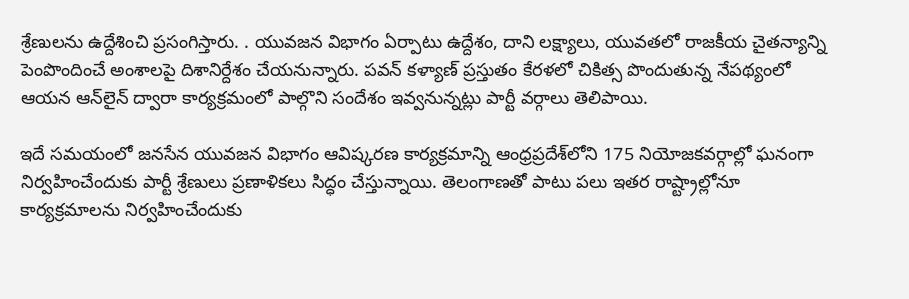శ్రేణులను ఉద్దేశించి ప్ర‌సంగిస్తారు. . యువజన విభాగం ఏర్పాటు ఉద్దేశం, దాని లక్ష్యాలు, యువతలో రాజకీయ చైతన్యాన్ని పెంపొందించే అంశాలపై దిశానిర్దేశం చేయనున్నారు. పవన్ కళ్యాణ్ ప్రస్తుతం కేరళలో చికిత్స పొందుతున్న నేపథ్యంలో ఆయన ఆన్‌లైన్ ద్వారా కార్యక్రమంలో పాల్గొని సందేశం ఇవ్వనున్నట్లు పార్టీ వర్గాలు తెలిపాయి.

ఇదే సమయంలో జనసేన యువజన విభాగం ఆవిష్కరణ కార్యక్రమాన్ని ఆంధ్రప్రదేశ్‌లోని 175 నియోజకవర్గాల్లో ఘనంగా నిర్వహించేందుకు పార్టీ శ్రేణులు ప్రణాళికలు సిద్ధం చేస్తున్నాయి. తెలంగాణతో పాటు పలు ఇతర రాష్ట్రాల్లోనూ కార్యక్రమాలను నిర్వహించేందుకు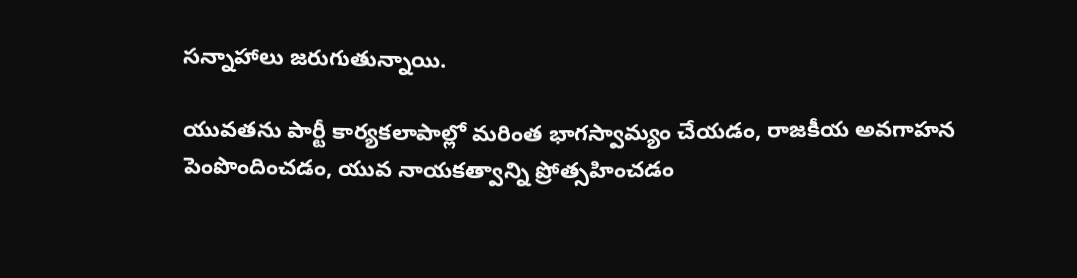సన్నాహాలు జరుగుతున్నాయి.

యువతను పార్టీ కార్యకలాపాల్లో మరింత భాగస్వామ్యం చేయడం, రాజకీయ అవగాహన పెంపొందించడం, యువ నాయకత్వాన్ని ప్రోత్సహించడం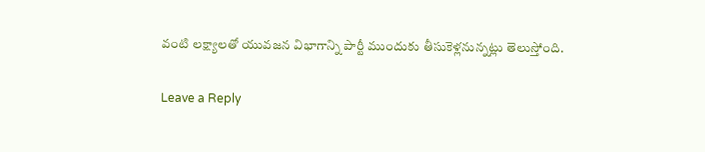వంటి లక్ష్యాలతో యువజన విభాగాన్ని పార్టీ ముందుకు తీసుకెళ్లనున్నట్లు తెలుస్తోంది.

Leave a Reply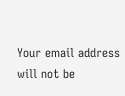Your email address will not be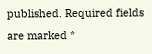published. Required fields are marked *